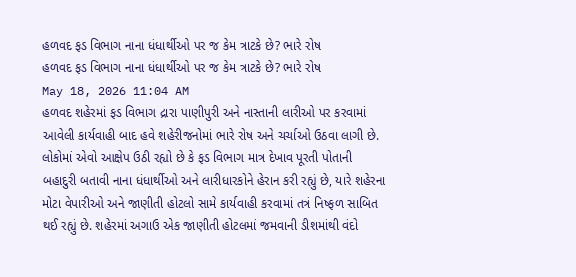હળવદ ફડ વિભાગ નાના ધંધાર્થીઓ પર જ કેમ ત્રાટકે છે? ભારે રોષ
હળવદ ફડ વિભાગ નાના ધંધાર્થીઓ પર જ કેમ ત્રાટકે છે? ભારે રોષ
May 18, 2026 11:04 AM
હળવદ શહેરમાં ફડ વિભાગ દ્રારા પાણીપુરી અને નાસ્તાની લારીઓ પર કરવામાં આવેલી કાર્યવાહી બાદ હવે શહેરીજનોમાં ભારે રોષ અને ચર્ચાઓ ઉઠવા લાગી છે. લોકોમાં એવો આક્ષેપ ઉઠી રહ્યો છે કે ફડ વિભાગ માત્ર દેખાવ પૂરતી પોતાની બહાદુરી બતાવી નાના ધંધાર્થીઓ અને લારીધારકોને હેરાન કરી રહ્યું છે, યારે શહેરના મોટા વેપારીઓ અને જાણીતી હોટલો સામે કાર્યવાહી કરવામાં તત્રં નિષ્ફળ સાબિત થઈ રહ્યું છે. શહેરમાં અગાઉ એક જાણીતી હોટલમાં જમવાની ડીશમાંથી વંદો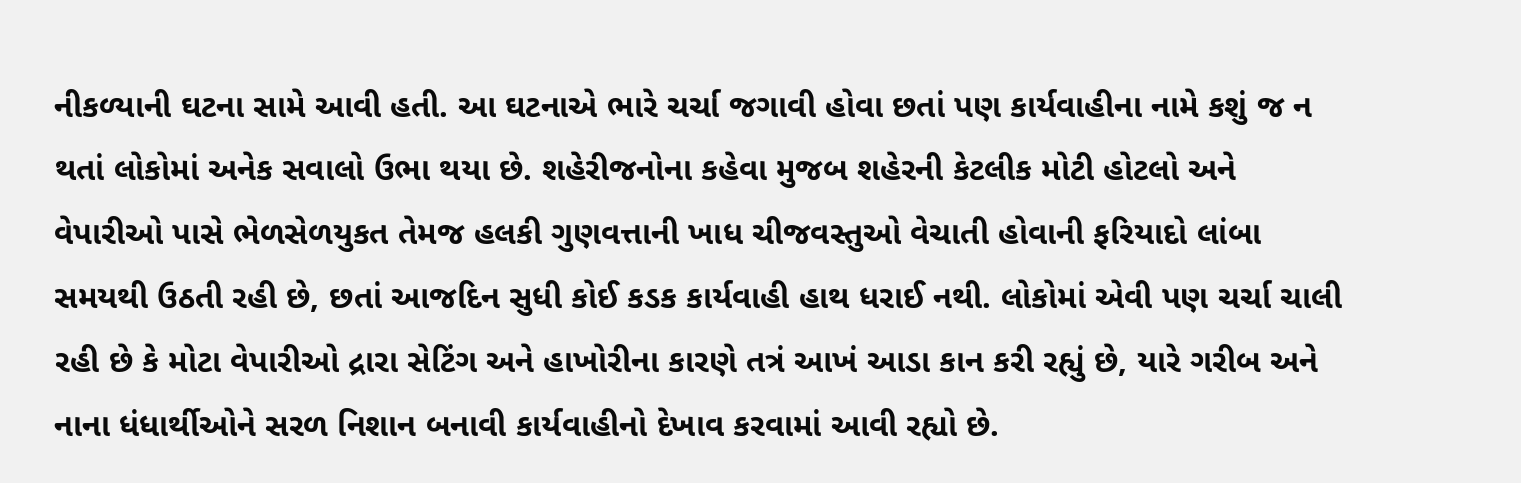નીકળ્યાની ઘટના સામે આવી હતી. આ ઘટનાએ ભારે ચર્ચા જગાવી હોવા છતાં પણ કાર્યવાહીના નામે કશું જ ન થતાં લોકોમાં અનેક સવાલો ઉભા થયા છે. શહેરીજનોના કહેવા મુજબ શહેરની કેટલીક મોટી હોટલો અને વેપારીઓ પાસે ભેળસેળયુકત તેમજ હલકી ગુણવત્તાની ખાધ ચીજવસ્તુઓ વેચાતી હોવાની ફરિયાદો લાંબા સમયથી ઉઠતી રહી છે, છતાં આજદિન સુધી કોઈ કડક કાર્યવાહી હાથ ધરાઈ નથી. લોકોમાં એવી પણ ચર્ચા ચાલી રહી છે કે મોટા વેપારીઓ દ્રારા સેટિંગ અને હાખોરીના કારણે તત્રં આખં આડા કાન કરી રહ્યું છે, યારે ગરીબ અને નાના ધંધાર્થીઓને સરળ નિશાન બનાવી કાર્યવાહીનો દેખાવ કરવામાં આવી રહ્યો છે.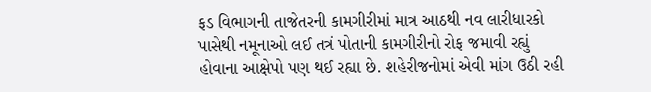ફડ વિભાગની તાજેતરની કામગીરીમાં માત્ર આઠથી નવ લારીધારકો પાસેથી નમૂનાઓ લઈ તત્રં પોતાની કામગીરીનો રોફ જમાવી રહ્યું હોવાના આક્ષેપો પણ થઈ રહ્યા છે. શહેરીજનોમાં એવી માંગ ઉઠી રહી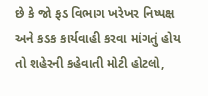છે કે જો ફડ વિભાગ ખરેખર નિષ્પક્ષ અને કડક કાર્યવાહી કરવા માંગતું હોય તો શહેરની કહેવાતી મોટી હોટલો,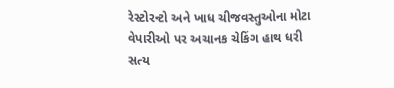રેસ્ટોરન્ટો અને ખાધ ચીજવસ્તુઓના મોટા વેપારીઓ પર અચાનક ચેકિંગ હાથ ધરી સત્ય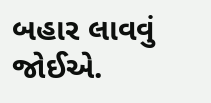બહાર લાવવું જોઈએ.